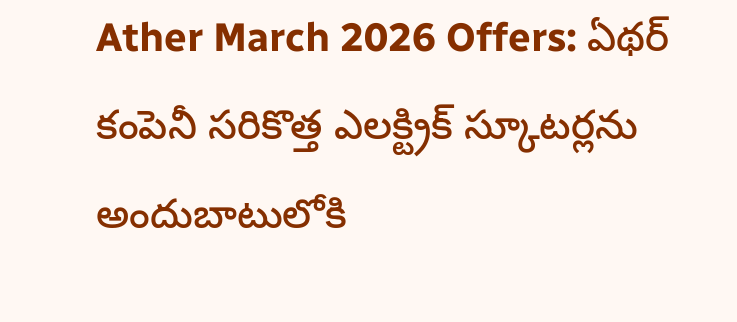Ather March 2026 Offers: ఏథర్ కంపెనీ సరికొత్త ఎలక్ట్రిక్ స్కూటర్లను అందుబాటులోకి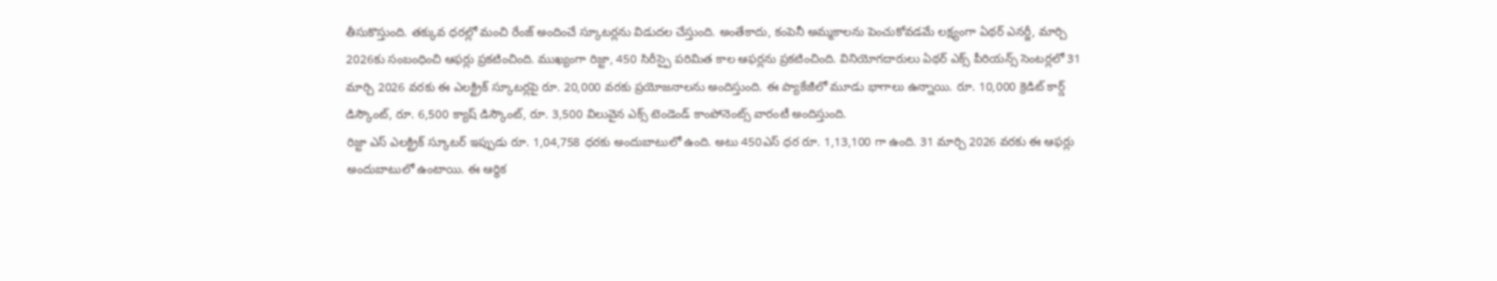తీసుకొస్తుంది. తక్కువ ధరల్లో మంచి రేంజ్ అందించే స్కూటర్లను విడుదల చేస్తుంది. అంతేకాదు, కంపెనీ అమ్మకాలను పెంచుకోవడమే లక్ష్యంగా ఏథర్ ఎనర్జీ, మార్చి 2026కు సంబంధించి ఆఫర్లు ప్రకటించింది. ముఖ్యంగా రిజ్టా, 450 సిరీస్పై పరిమిత కాల ఆఫర్లను ప్రకటించింది. వినియోగదారులు ఏథర్ ఎక్స్ పీరియన్స్ సెంటర్లలో 31 మార్చి 2026 వరకు ఈ ఎలక్ట్రిక్ స్కూటర్లపై రూ. 20,000 వరకు ప్రయోజనాలను అందిస్తుంది. ఈ ప్యాకేజీలో మూడు భాగాలు ఉన్నాయి. రూ. 10,000 క్రెడిట్ కార్డ్ డిస్కౌంట్, రూ. 6,500 క్యాష్ డిస్కౌంట్, రూ. 3,500 విలువైన ఎక్స్ టెండెండ్ కాంపోనెంట్స్ వారంటీ అందిస్తుంది.
రిజ్టా ఎస్ ఎలక్ట్రిక్ స్కూటర్ ఇప్పుడు రూ. 1,04,758 ధరకు అందుబాటులో ఉంది. అటు 450ఎస్ ధర రూ. 1,13,100 గా ఉంది. 31 మార్చి 2026 వరకు ఈ ఆఫర్లు అందుబాటులో ఉంటాయి. ఈ ఆర్థిక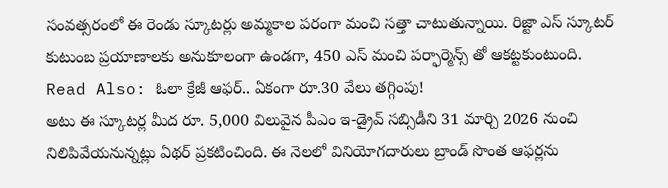సంవత్సరంలో ఈ రెండు స్కూటర్లు అమ్మకాల పరంగా మంచి సత్తా చాటుతున్నాయి. రిజ్టా ఎస్ స్కూటర్ కుటుంబ ప్రయాణాలకు అనుకూలంగా ఉండగా, 450 ఎస్ మంచి పర్ఫార్మెన్స్ తో ఆకట్టకుంటుంది.
Read Also: ఓలా క్రేజీ ఆఫర్.. ఏకంగా రూ.30 వేలు తగ్గింపు!
అటు ఈ స్కూటర్ల మీద రూ. 5,000 విలువైన పీఎం ఇ-డ్రైవ్ సబ్సిడీని 31 మార్చి 2026 నుంచి నిలిపివేయనున్నట్లు ఏథర్ ప్రకటించింది. ఈ నెలలో వినియోగదారులు బ్రాండ్ సొంత ఆఫర్లను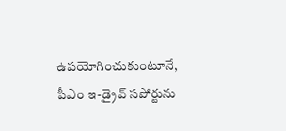ఉపయోగించుకుంటూనే, పీఎం ఇ-డ్రైవ్ సపోర్టును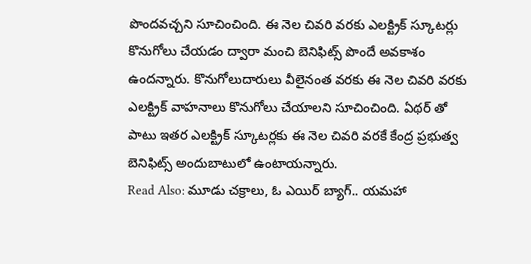పొందవచ్చని సూచించింది. ఈ నెల చివరి వరకు ఎలక్ట్రిక్ స్కూటర్లు కొనుగోలు చేయడం ద్వారా మంచి బెనిఫిట్స్ పొందే అవకాశం ఉందన్నారు. కొనుగోలుదారులు వీలైనంత వరకు ఈ నెల చివరి వరకు ఎలక్ట్రిక్ వాహనాలు కొనుగోలు చేయాలని సూచించింది. ఏథర్ తో పాటు ఇతర ఎలక్ట్రిక్ స్కూటర్లకు ఈ నెల చివరి వరకే కేంద్ర ప్రభుత్వ బెనిఫిట్స్ అందుబాటులో ఉంటాయన్నారు.
Read Also: మూడు చక్రాలు, ఓ ఎయిర్ బ్యాగ్.. యమహా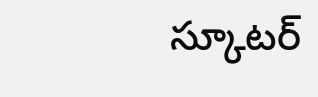స్కూటర్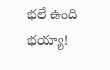భలే ఉంది భయ్యా!